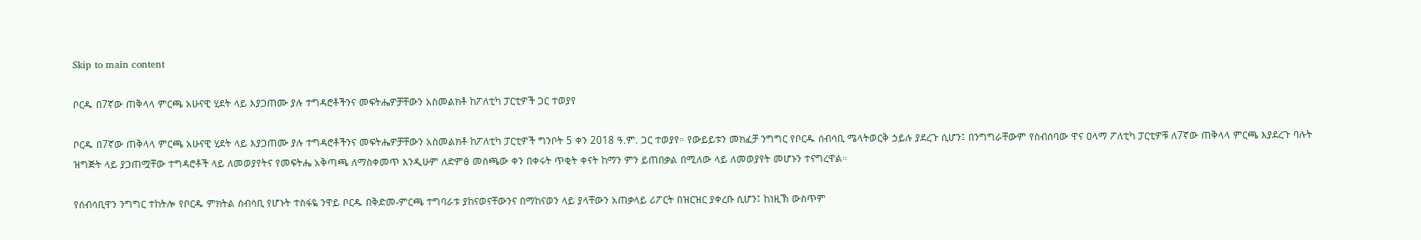Skip to main content

ቦርዱ በ7ኛው ጠቅላላ ምርጫ አሁናዊ ሂደት ላይ እያጋጠሙ ያሉ ተግዳሮቶችንና መፍትሔዎቻቸውን አስመልክቶ ከፖለቲካ ፓርቲዎች ጋር ተወያየ

ቦርዱ በ7ኛው ጠቅላላ ምርጫ አሁናዊ ሂደት ላይ እያጋጠሙ ያሉ ተግዳሮቶችንና መፍትሔዎቻቸውን አስመልክቶ ከፖለቲካ ፓርቲዎች ግንቦት 5 ቀን 2018 ዓ.ም. ጋር ተወያየ። የውይይቱን መክፈቻ ንግግር የቦርዱ ሰብሳቢ ሜላትወርቅ ኃይሉ ያደረጉ ሲሆን፤ በንግግራቸውም የስብሰባው ዋና ዐላማ ፖለቲካ ፓርቲዎቹ ለ7ኛው ጠቅላላ ምርጫ እያደረጉ ባሉት ዝግጅት ላይ ያጋጠሟቸው ተግዳሮቶች ላይ ለመወያየትና የመፍትሔ አቅጣጫ ለማስቀመጥ እንዲሁም ለድምፅ መስጫው ቀን በቀሩት ጥቂት ቀናት ከማን ምን ይጠበቃል በሚለው ላይ ለመወያየት መሆኑን ተናግረዋል።

የሰብሳቢዋን ንግግር ተከትሎ የቦርዱ ምክትል ሰብሳቢ የሆኑት ተስፋዬ ንዋይ ቦርዱ በቅድመ-ምርጫ ተግባራቱ ያከናወናቸውንና በማከናወን ላይ ያላቸውን አጠቃላይ ሪፖርት በዝርዝር ያቀረቡ ሲሆን፤ ከነዚኽ ውስጥም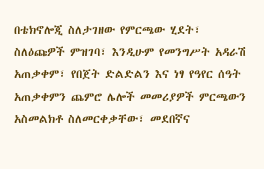በቴክኖሎጂ ስለታገዘው የምርጫው ሂደት፣ ስለዕጩዎች ምዝገባ፣ እንዲሁም የመንግሥት አዳራሽ አጠቃቀም፣ የበጀት ድልድልን እና ነፃ የዓየር ሰዓት አጠቃቀምን ጨምሮ ሌሎች መመሪያዎች ምርጫውን አስመልክቶ ስለመርቀቃቸው፣ መደበኛና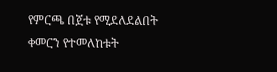የምርጫ በጀቱ የሚደለደልበት ቀመርን የተመለከቱት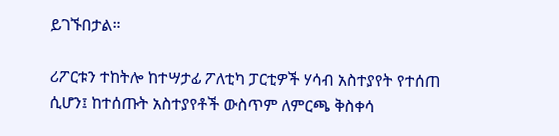ይገኙበታል።

ሪፖርቱን ተከትሎ ከተሣታፊ ፖለቲካ ፓርቲዎች ሃሳብ አስተያየት የተሰጠ ሲሆን፤ ከተሰጡት አስተያየቶች ውስጥም ለምርጫ ቅስቀሳ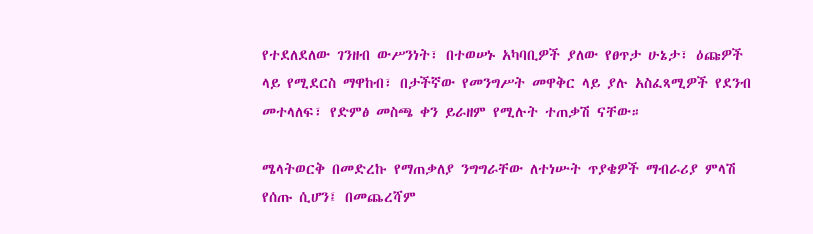የተደለደለው ገንዘብ ውሥንነት፣ በተወሠኑ አካባቢዎች ያለው የፀጥታ ሁኔታ፣ ዕጩዎች ላይ የሚደርስ ማዋከብ፣ በታችኛው የመንግሥት መዋቅር ላይ ያሉ አስፈጻሚዎች የደንብ መተላለፍ፣ የድምፅ መስጫ ቀን ይራዘም የሚሉት ተጠቃሽ ናቸው።

ሜላትወርቅ በመድረኩ የማጠቃለያ ንግግራቸው ለተነሡት ጥያቄዎች ማብራሪያ ምላሽ የሰጡ ሲሆን፤ በመጨረሻም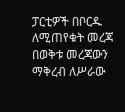ፓርቲዎች በቦርዱ ለሚጠየቁት መረጃ በወቅቱ መረጃውን ማቅረብ ለሥራው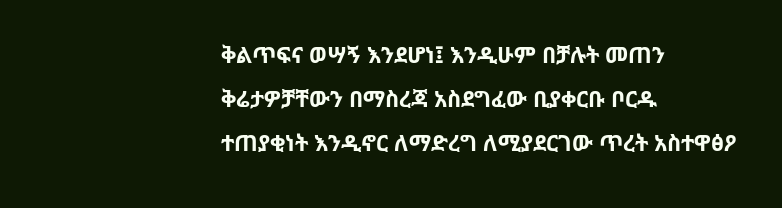ቅልጥፍና ወሣኝ እንደሆነ፤ እንዲሁም በቻሉት መጠን ቅሬታዎቻቸውን በማስረጃ አስደግፈው ቢያቀርቡ ቦርዱ ተጠያቂነት እንዲኖር ለማድረግ ለሚያደርገው ጥረት አስተዋፅዖ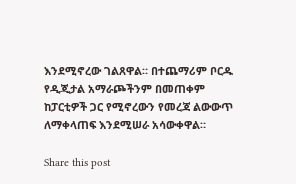እንደሚኖረው ገልጸዋል። በተጨማሪም ቦርዱ የዲጂታል አማራጮችንም በመጠቀም ከፓርቲዎች ጋር የሚኖረውን የመረጃ ልውውጥ ለማቀላጠፍ እንደሚሠራ አሳውቀዋል።

Share this post